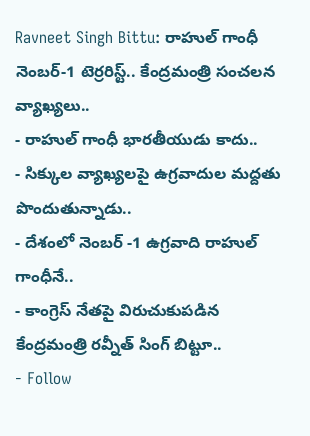Ravneet Singh Bittu: రాహుల్ గాంధీ నెంబర్-1 టెర్రరిస్ట్.. కేంద్రమంత్రి సంచలన వ్యాఖ్యలు..
- రాహుల్ గాంధీ భారతీయుడు కాదు..
- సిక్కుల వ్యాఖ్యలపై ఉగ్రవాదుల మద్దతు పొందుతున్నాడు..
- దేశంలో నెంబర్ -1 ఉగ్రవాది రాహుల్ గాంధీనే..
- కాంగ్రెస్ నేతపై విరుచుకుపడిన కేంద్రమంత్రి రవ్నీత్ సింగ్ బిట్టూ..
- Follow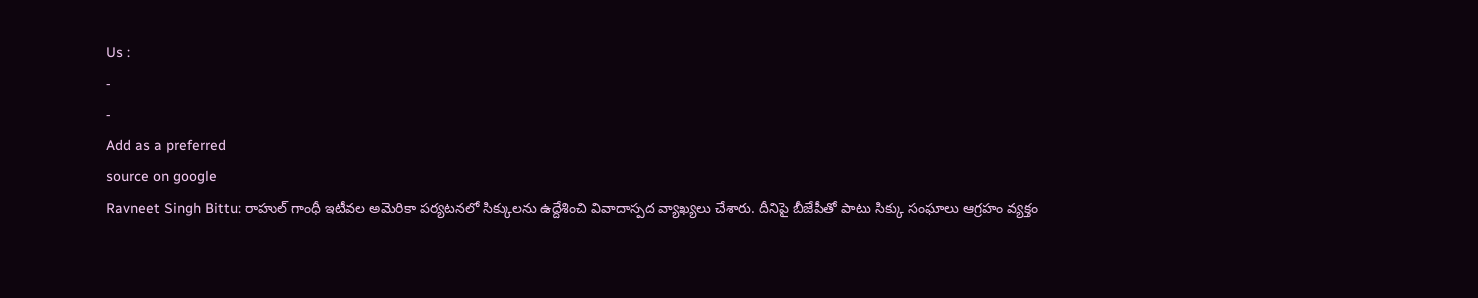Us :
-
-
Add as a preferred
source on google
Ravneet Singh Bittu: రాహుల్ గాంధీ ఇటీవల అమెరికా పర్యటనలో సిక్కులను ఉద్దేశించి వివాదాస్పద వ్యాఖ్యలు చేశారు. దీనిపై బీజేపీతో పాటు సిక్కు సంఘాలు ఆగ్రహం వ్యక్తం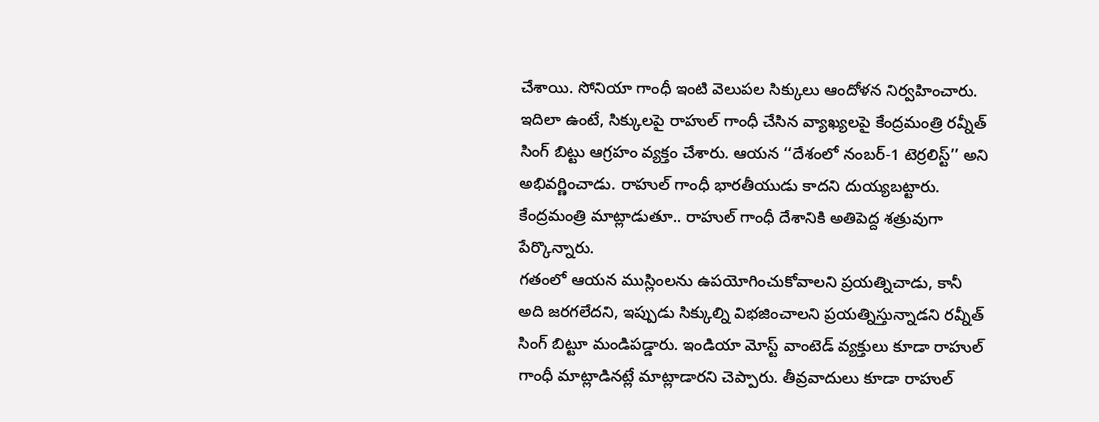చేశాయి. సోనియా గాంధీ ఇంటి వెలుపల సిక్కులు ఆందోళన నిర్వహించారు. ఇదిలా ఉంటే, సిక్కులపై రాహుల్ గాంధీ చేసిన వ్యాఖ్యలపై కేంద్రమంత్రి రవ్నీత్ సింగ్ బిట్టు ఆగ్రహం వ్యక్తం చేశారు. ఆయన ‘‘దేశంలో నంబర్-1 టెర్రలిస్ట్’’ అని అభివర్ణించాడు. రాహుల్ గాంధీ భారతీయుడు కాదని దుయ్యబట్టారు. కేంద్రమంత్రి మాట్లాడుతూ.. రాహుల్ గాంధీ దేశానికి అతిపెద్ద శత్రువుగా పేర్కొన్నారు.
గతంలో ఆయన ముస్లింలను ఉపయోగించుకోవాలని ప్రయత్నిచాడు, కానీ అది జరగలేదని, ఇప్పుడు సిక్కుల్ని విభజించాలని ప్రయత్నిస్తున్నాడని రవ్నీత్ సింగ్ బిట్టూ మండిపడ్డారు. ఇండియా మోస్ట్ వాంటెడ్ వ్యక్తులు కూడా రాహుల్ గాంధీ మాట్లాడినట్లే మాట్లాడారని చెప్పారు. తీవ్రవాదులు కూడా రాహుల్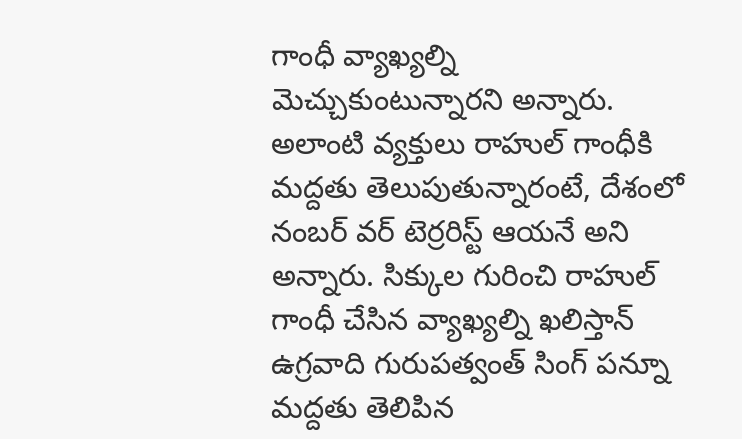గాంధీ వ్యాఖ్యల్ని మెచ్చుకుంటున్నారని అన్నారు. అలాంటి వ్యక్తులు రాహుల్ గాంధీకి మద్దతు తెలుపుతున్నారంటే, దేశంలో నంబర్ వర్ టెర్రరిస్ట్ ఆయనే అని అన్నారు. సిక్కుల గురించి రాహుల్ గాంధీ చేసిన వ్యాఖ్యల్ని ఖలిస్తాన్ ఉగ్రవాది గురుపత్వంత్ సింగ్ పన్నూ మద్దతు తెలిపిన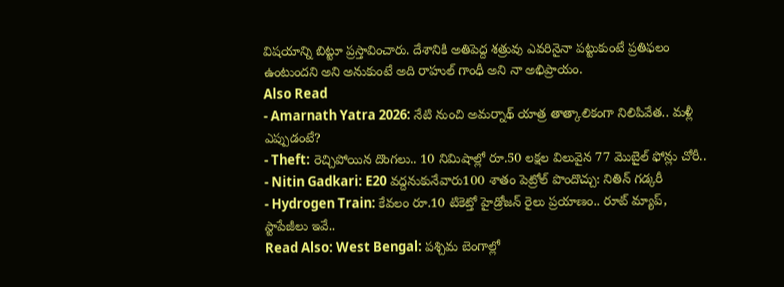విషయాన్ని బిట్టూ ప్రస్తావించారు. దేశానికి అతిపెద్ద శత్రువు ఎవరినైనా పట్టుకుంటే ప్రతిఫలం ఉంటుందని అని అనుకుంటే అది రాహుల్ గాంధీ అని నా అభిప్రాయం.
Also Read
- Amarnath Yatra 2026: నేటి నుంచి అమర్నాథ్ యాత్ర తాత్కాలికంగా నిలిపివేత.. మళ్లీ ఎప్పుడంటే?
- Theft: రెచ్చిపోయిన దొంగలు.. 10 నిమిషాల్లో రూ.50 లక్షల విలువైన 77 మొబైల్ ఫోన్లు చోరీ..
- Nitin Gadkari: E20 వద్దనుకునేవారు100 శాతం పెట్రోల్ పొందొచ్చు: నితిన్ గడ్కరీ
- Hydrogen Train: కేవలం రూ.10 టికెట్తో హైడ్రోజన్ రైలు ప్రయాణం.. రూట్ మ్యాప్, స్టాపేజీలు ఇవే..
Read Also: West Bengal: పశ్చిమ బెంగాల్లో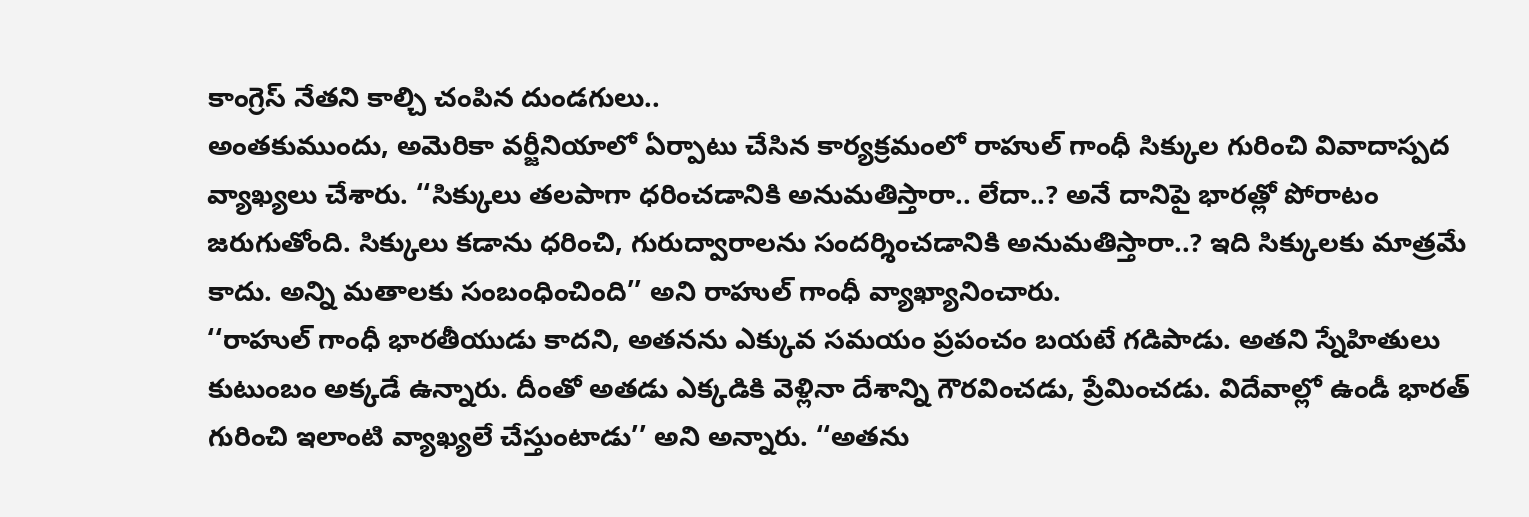కాంగ్రెస్ నేతని కాల్చి చంపిన దుండగులు..
అంతకుముందు, అమెరికా వర్జీనియాలో ఏర్పాటు చేసిన కార్యక్రమంలో రాహుల్ గాంధీ సిక్కుల గురించి వివాదాస్పద వ్యాఖ్యలు చేశారు. ‘‘సిక్కులు తలపాగా ధరించడానికి అనుమతిస్తారా.. లేదా..? అనే దానిపై భారత్లో పోరాటం జరుగుతోంది. సిక్కులు కడాను ధరించి, గురుద్వారాలను సందర్శించడానికి అనుమతిస్తారా..? ఇది సిక్కులకు మాత్రమే కాదు. అన్ని మతాలకు సంబంధించింది’’ అని రాహుల్ గాంధీ వ్యాఖ్యానించారు.
‘‘రాహుల్ గాంధీ భారతీయుడు కాదని, అతనను ఎక్కువ సమయం ప్రపంచం బయటే గడిపాడు. అతని స్నేహితులు కుటుంబం అక్కడే ఉన్నారు. దీంతో అతడు ఎక్కడికి వెళ్లినా దేశాన్ని గౌరవించడు, ప్రేమించడు. విదేవాల్లో ఉండీ భారత్ గురించి ఇలాంటి వ్యాఖ్యలే చేస్తుంటాడు’’ అని అన్నారు. ‘‘అతను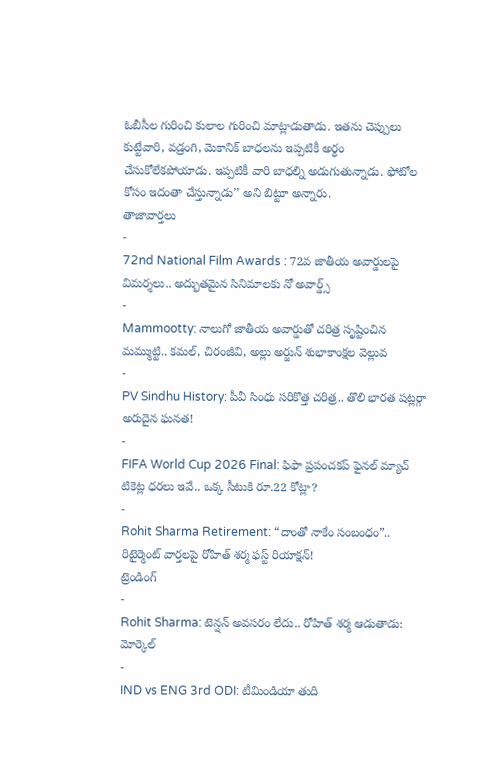ఓబీసీల గురించి కులాల గురించి మాట్లాడుతాడు. ఇతను చెప్పులు కుట్టేవారి, వడ్రంగి, మెకానిక్ బాధలను ఇప్పటికీ అర్థం చేసుకోలేకపోయాడు. ఇప్పటికీ వారి బాధల్ని అడుగుతున్నాడు. ఫోటోల కోసం ఇదంతా చేస్తున్నాడు’’ అని బిట్టూ అన్నారు.
తాజావార్తలు
-
72nd National Film Awards : 72వ జాతీయ అవార్డులపై విమర్శలు.. అద్భుతమైన సినిమాలకు నో అవార్డ్స్
-
Mammootty: నాలుగో జాతీయ అవార్డుతో చరిత్ర సృష్టించిన మమ్ముట్టి.. కమల్, చిరంజీవి, అల్లు అర్జున్ శుభాకాంక్షల వెల్లువ
-
PV Sindhu History: పీవీ సింధు సరికొత్త చరిత్ర.. తొలి భారత షట్లర్గా అరుదైన ఘనత!
-
FIFA World Cup 2026 Final: ఫిఫా ప్రపంచకప్ ఫైనల్ మ్యాచ్ టికెట్ల ధరలు ఇవే.. ఒక్క సీటుకి రూ.22 కోట్లా?
-
Rohit Sharma Retirement: “దాంతో నాకేం సంబంధం”.. రిటైర్మెంట్ వార్తలపై రోహిత్ శర్మ ఫస్ట్ రియాక్షన్!
ట్రెండింగ్
-
Rohit Sharma: టెన్షన్ అవసరం లేదు.. రోహిత్ శర్మ ఆడుతాడు: మోర్కెల్
-
IND vs ENG 3rd ODI: టీమిండియా తుది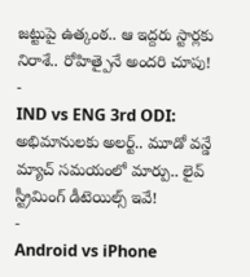జట్టుపై ఉత్కంఠ.. ఆ ఇద్దరు స్టార్లకు నిరాశే.. రోహిత్పైనే అందరి చూపు!
-
IND vs ENG 3rd ODI: అభిమానులకు అలర్ట్.. మూడో వన్డే మ్యాచ్ సమయంలో మార్పు.. లైవ్ స్ట్రీమింగ్ డీటెయిల్స్ ఇవే!
-
Android vs iPhone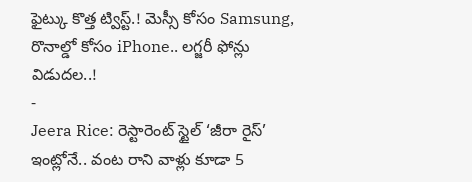ఫైట్కు కొత్త ట్విస్ట్.! మెస్సీ కోసం Samsung, రొనాల్డో కోసం iPhone.. లగ్జరీ ఫోన్లు విడుదల..!
-
Jeera Rice: రెస్టారెంట్ స్టైల్ ‘జీరా రైస్’ ఇంట్లోనే.. వంట రాని వాళ్లు కూడా 5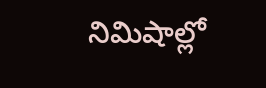నిమిషాల్లో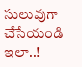సులువుగా చేసేయండి ఇలా..!